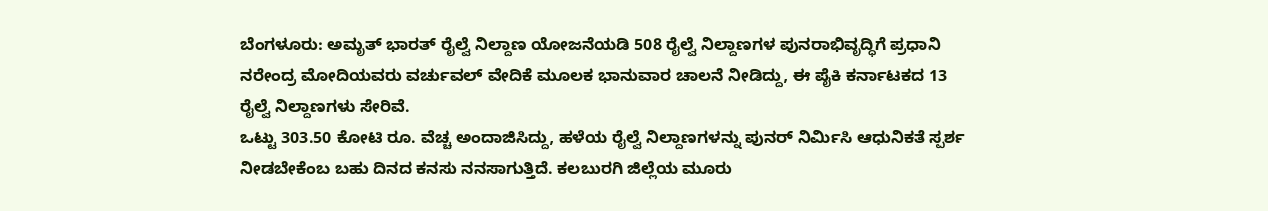ಬೆಂಗಳೂರು: ಅಮೃತ್ ಭಾರತ್ ರೈಲ್ವೆ ನಿಲ್ದಾಣ ಯೋಜನೆಯಡಿ 508 ರೈಲ್ವೆ ನಿಲ್ದಾಣಗಳ ಪುನರಾಭಿವೃದ್ಧಿಗೆ ಪ್ರಧಾನಿ ನರೇಂದ್ರ ಮೋದಿಯವರು ವರ್ಚುವಲ್ ವೇದಿಕೆ ಮೂಲಕ ಭಾನುವಾರ ಚಾಲನೆ ನೀಡಿದ್ದು, ಈ ಪೈಕಿ ಕರ್ನಾಟಕದ 13 ರೈಲ್ವೆ ನಿಲ್ದಾಣಗಳು ಸೇರಿವೆ.
ಒಟ್ಟು 303.50 ಕೋಟಿ ರೂ. ವೆಚ್ಚ ಅಂದಾಜಿಸಿದ್ದು, ಹಳೆಯ ರೈಲ್ವೆ ನಿಲ್ದಾಣಗಳನ್ನು ಪುನರ್ ನಿರ್ಮಿಸಿ ಆಧುನಿಕತೆ ಸ್ಪರ್ಶ ನೀಡಬೇಕೆಂಬ ಬಹು ದಿನದ ಕನಸು ನನಸಾಗುತ್ತಿದೆ. ಕಲಬುರಗಿ ಜಿಲ್ಲೆಯ ಮೂರು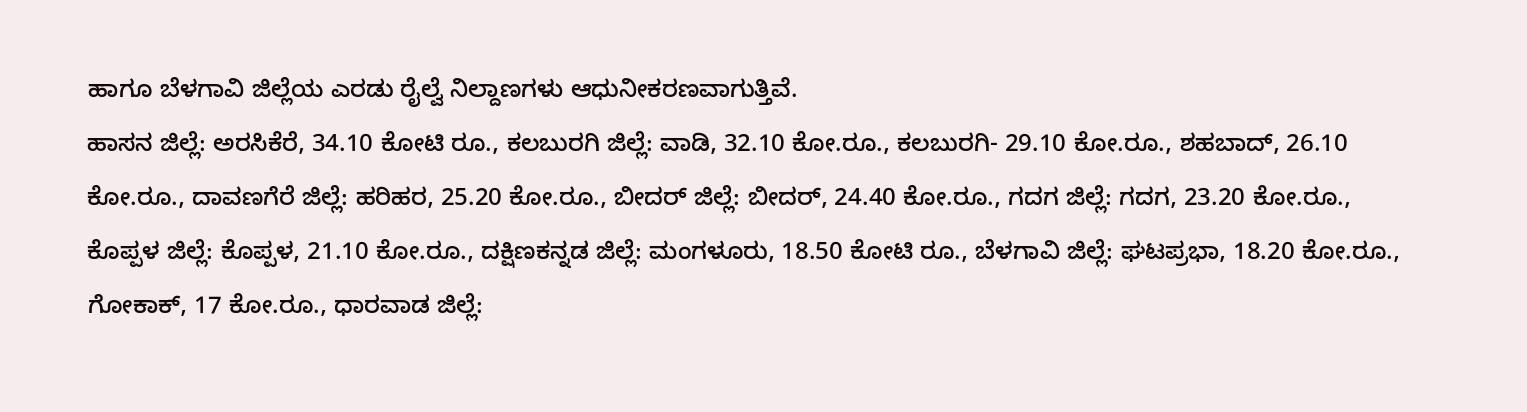ಹಾಗೂ ಬೆಳಗಾವಿ ಜಿಲ್ಲೆಯ ಎರಡು ರೈಲ್ವೆ ನಿಲ್ದಾಣಗಳು ಆಧುನೀಕರಣವಾಗುತ್ತಿವೆ.
ಹಾಸನ ಜಿಲ್ಲೆ: ಅರಸಿಕೆರೆ, 34.10 ಕೋಟಿ ರೂ., ಕಲಬುರಗಿ ಜಿಲ್ಲೆ: ವಾಡಿ, 32.10 ಕೋ.ರೂ., ಕಲಬುರಗಿ- 29.10 ಕೋ.ರೂ., ಶಹಬಾದ್, 26.10 ಕೋ.ರೂ., ದಾವಣಗೆರೆ ಜಿಲ್ಲೆ: ಹರಿಹರ, 25.20 ಕೋ.ರೂ., ಬೀದರ್ ಜಿಲ್ಲೆ: ಬೀದರ್, 24.40 ಕೋ.ರೂ., ಗದಗ ಜಿಲ್ಲೆ: ಗದಗ, 23.20 ಕೋ.ರೂ., ಕೊಪ್ಪಳ ಜಿಲ್ಲೆ: ಕೊಪ್ಪಳ, 21.10 ಕೋ.ರೂ., ದಕ್ಷಿಣಕನ್ನಡ ಜಿಲ್ಲೆ: ಮಂಗಳೂರು, 18.50 ಕೋಟಿ ರೂ., ಬೆಳಗಾವಿ ಜಿಲ್ಲೆ: ಘಟಪ್ರಭಾ, 18.20 ಕೋ.ರೂ., ಗೋಕಾಕ್, 17 ಕೋ.ರೂ., ಧಾರವಾಡ ಜಿಲ್ಲೆ: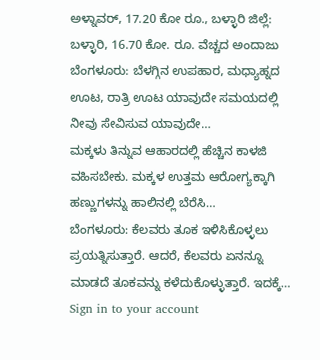ಅಳ್ನಾವರ್, 17.20 ಕೋ ರೂ., ಬಳ್ಳಾರಿ ಜಿಲ್ಲೆ: ಬಳ್ಳಾರಿ, 16.70 ಕೋ. ರೂ. ವೆಚ್ಚದ ಅಂದಾಜು
ಬೆಂಗಳೂರು: ಬೆಳಗ್ಗಿನ ಉಪಹಾರ, ಮಧ್ಯಾಹ್ನದ ಊಟ, ರಾತ್ರಿ ಊಟ ಯಾವುದೇ ಸಮಯದಲ್ಲಿ ನೀವು ಸೇವಿಸುವ ಯಾವುದೇ…
ಮಕ್ಕಳು ತಿನ್ನುವ ಆಹಾರದಲ್ಲಿ ಹೆಚ್ಚಿನ ಕಾಳಜಿ ವಹಿಸಬೇಕು. ಮಕ್ಕಳ ಉತ್ತಮ ಆರೋಗ್ಯಕ್ಕಾಗಿ ಹಣ್ಣುಗಳನ್ನು ಹಾಲಿನಲ್ಲಿ ಬೆರೆಸಿ…
ಬೆಂಗಳೂರು: ಕೆಲವರು ತೂಕ ಇಳಿಸಿಕೊಳ್ಳಲು ಪ್ರಯತ್ನಿಸುತ್ತಾರೆ. ಆದರೆ, ಕೆಲವರು ಏನನ್ನೂ ಮಾಡದೆ ತೂಕವನ್ನು ಕಳೆದುಕೊಳ್ಳುತ್ತಾರೆ. ಇದಕ್ಕೆ…
Sign in to your account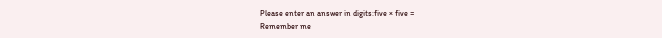Please enter an answer in digits:five × five =
Remember me